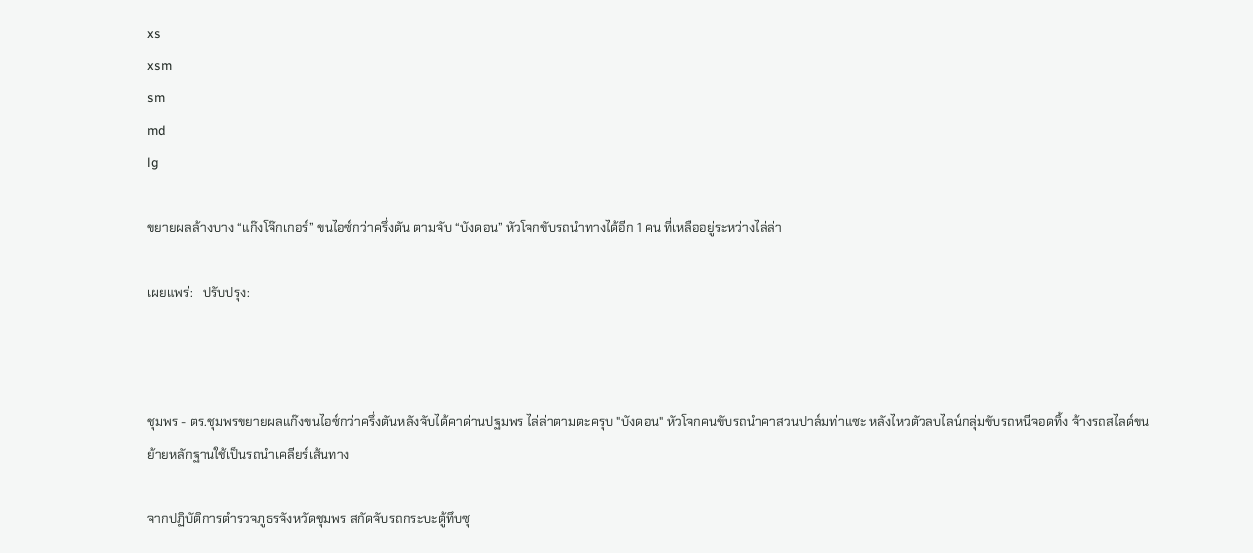xs
xsm
sm
md
lg

ขยายผลล้างบาง “แก๊งโจ๊กเกอร์” ขนไอซ์กว่าครึ่งตัน ตามจับ “บังดอน” หัวโจกขับรถนำทางได้อีก 1 คน ที่เหลืออยู่ระหว่างไล่ล่า

เผยแพร่:   ปรับปรุง:



ชุมพร - ตร.ชุมพรขยายผลแก๊งขนไอซ์กว่าครึ่งตันหลังจับได้คาด่านปฐมพร ไล่ล่าตามตะครุบ "บังดอน" หัวโจกคนขับรถนำคาสวนปาล์มท่าแซะ หลังไหวตัวลบไลน์กลุ่มขับรถหนีจอดทิ้ง จ้างรถสไลด์ขนย้ายหลักฐานใช้เป็นรถนำเคลียร์เส้นทาง

จากปฏิบัติการตำรวจภูธรจังหวัดชุมพร สกัดจับรถกระบะตู้ทึบซุ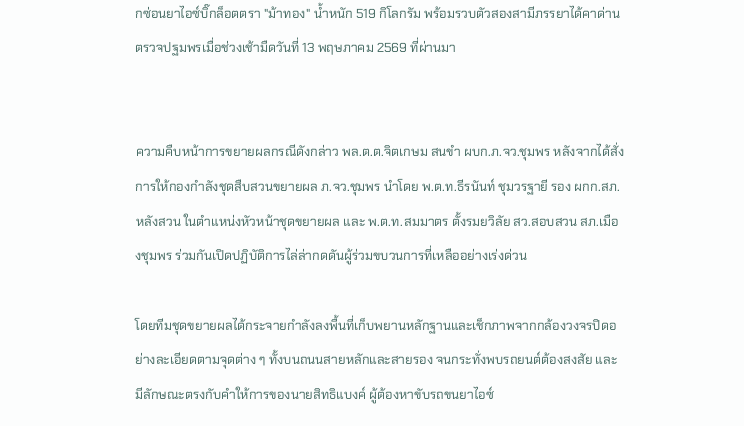กซ่อนยาไอซ์บิ๊กล็อตตรา "ม้าทอง" น้ำหนัก 519 กิโลกรัม พร้อมรวบตัวสองสามีภรรยาได้คาด่านตรวจปฐมพรเมื่อช่วงเช้ามืดวันที่ 13 พฤษภาคม 2569 ที่ผ่านมา


ความคืบหน้าการขยายผลกรณีดังกล่าว พล.ต.ต.จิตเกษม สนขำ ผบก.ภ.จว.ชุมพร หลังจากได้สั่งการให้กองกำลังชุดสืบสวนขยายผล ภ.จว.ชุมพร นำโดย พ.ต.ท.ธีรนันท์ ชุมวรฐายี รอง ผกก.สภ.หลังสวน ในตำแหน่งหัวหน้าชุดขยายผล และ พ.ต.ท.สมมาตร ตั้งรมยวิลัย สว.สอบสวน สภ.เมืองชุมพร ร่วมกันเปิดปฏิบัติการไล่ล่ากดดันผู้ร่วมขบวนการที่เหลืออย่างเร่งด่วน

โดยทีมชุดขยายผลได้กระจายกำลังลงพื้นที่เก็บพยานหลักฐานและเช็กภาพจากกล้องวงจรปิดอย่างละเอียดตามจุดต่าง ๆ ทั้งบนถนนสายหลักและสายรอง จนกระทั่งพบรถยนต์ต้องสงสัย และมีลักษณะตรงกับคำให้การของนายสิทธิแบงค์ ผู้ต้องหาขับรถขนยาไอซ์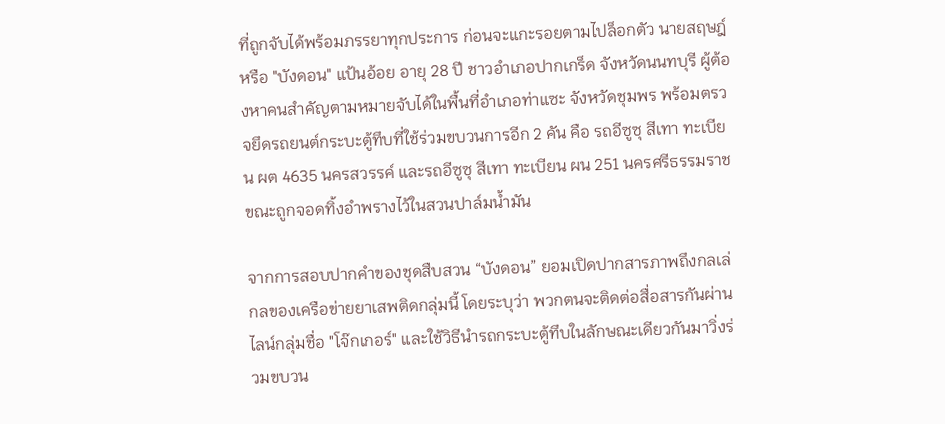ที่ถูกจับได้พร้อมภรรยาทุกประการ ก่อนจะแกะรอยตามไปล็อกตัว นายสฤษฎ์ หรือ "บังดอน" แป้นอ้อย อายุ 28 ปี ชาวอำเภอปากเกร็ด จังหวัดนนทบุรี ผู้ต้องหาคนสำคัญตามหมายจับได้ในพื้นที่อำเภอท่าแซะ จังหวัดชุมพร พร้อมตรวจยึดรถยนต์กระบะตู้ทึบที่ใช้ร่วมขบวนการอีก 2 คัน คือ รถอีซูซุ สีเทา ทะเบียน ผต 4635 นครสวรรค์ และรถอีซูซุ สีเทา ทะเบียน ผน 251 นครศรีธรรมราช ขณะถูกจอดทิ้งอำพรางไว้ในสวนปาล์มน้ำมัน

จากการสอบปากคำของชุดสืบสวน “บังดอน” ยอมเปิดปากสารภาพถึงกลเล่กลของเครือข่ายยาเสพติดกลุ่มนี้ โดยระบุว่า พวกตนจะติดต่อสื่อสารกันผ่านไลน์กลุ่มชื่อ "โจ๊กเกอร์" และใช้วิธีนำรถกระบะตู้ทึบในลักษณะเดียวกันมาวิ่งร่วมขบวน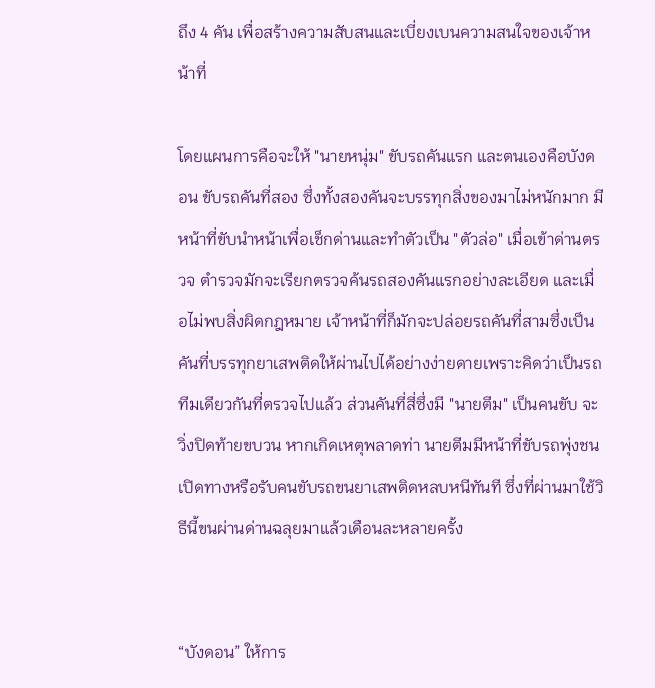ถึง 4 คัน เพื่อสร้างความสับสนและเบี่ยงเบนความสนใจของเจ้าหน้าที่

โดยแผนการคือจะให้ "นายหนุ่ม" ขับรถคันแรก และตนเองคือบังดอน ขับรถคันที่สอง ซึ่งทั้งสองคันจะบรรทุกสิ่งของมาไม่หนักมาก มีหน้าที่ขับนำหน้าเพื่อเช็กด่านและทำตัวเป็น "ตัวล่อ" เมื่อเข้าด่านตรวจ ตำรวจมักจะเรียกตรวจค้นรถสองคันแรกอย่างละเอียด และเมื่อไม่พบสิ่งผิดกฎหมาย เจ้าหน้าที่ก็มักจะปล่อยรถคันที่สามซึ่งเป็นคันที่บรรทุกยาเสพติดให้ผ่านไปได้อย่างง่ายดายเพราะคิดว่าเป็นรถทีมเดียวกันที่ตรวจไปแล้ว ส่วนคันที่สี่ซึ่งมี "นายตีม" เป็นคนขับ จะวิ่งปิดท้ายขบวน หากเกิดเหตุพลาดท่า นายตีมมีหน้าที่ขับรถพุ่งชนเปิดทางหรือรับคนขับรถขนยาเสพติดหลบหนีทันที ซึ่งที่ผ่านมาใช้วิธีนี้ขนผ่านด่านฉลุยมาแล้วเดือนละหลายครั้ง


“บังดอน” ให้การ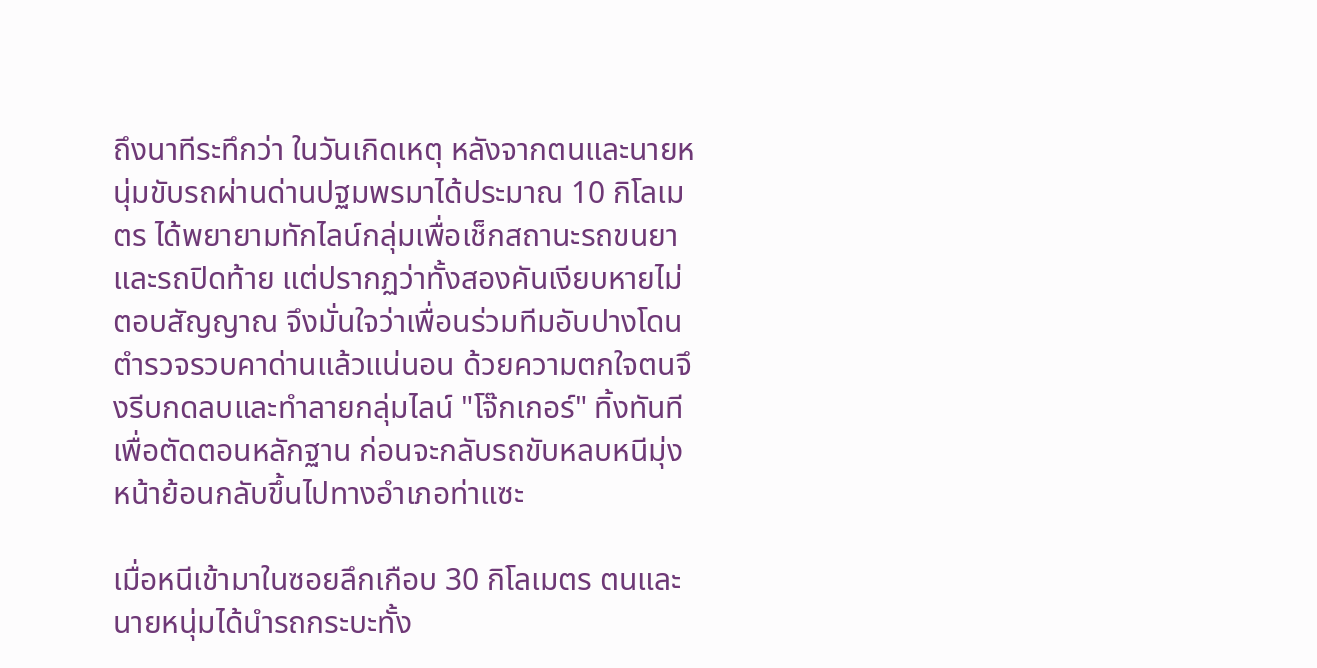ถึงนาทีระทึกว่า ในวันเกิดเหตุ หลังจากตนและนายหนุ่มขับรถผ่านด่านปฐมพรมาได้ประมาณ 10 กิโลเมตร ได้พยายามทักไลน์กลุ่มเพื่อเช็กสถานะรถขนยาและรถปิดท้าย แต่ปรากฏว่าทั้งสองคันเงียบหายไม่ตอบสัญญาณ จึงมั่นใจว่าเพื่อนร่วมทีมอับปางโดนตำรวจรวบคาด่านแล้วแน่นอน ด้วยความตกใจตนจึงรีบกดลบและทำลายกลุ่มไลน์ "โจ๊กเกอร์" ทิ้งทันทีเพื่อตัดตอนหลักฐาน ก่อนจะกลับรถขับหลบหนีมุ่งหน้าย้อนกลับขึ้นไปทางอำเภอท่าแซะ

เมื่อหนีเข้ามาในซอยลึกเกือบ 30 กิโลเมตร ตนและนายหนุ่มได้นำรถกระบะทั้ง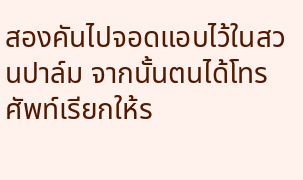สองคันไปจอดแอบไว้ในสวนปาล์ม จากนั้นตนได้โทรศัพท์เรียกให้ร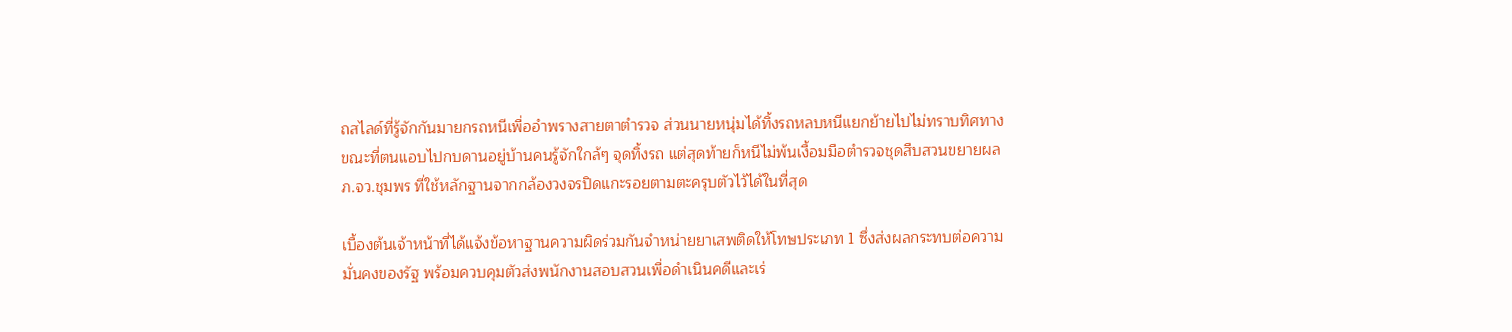ถสไลด์ที่รู้จักกันมายกรถหนีเพื่ออำพรางสายตาตำรวจ ส่วนนายหนุ่มได้ทิ้งรถหลบหนีแยกย้ายไปไม่ทราบทิศทาง ขณะที่ตนแอบไปกบดานอยู่บ้านคนรู้จักใกล้ๆ จุดทิ้งรถ แต่สุดท้ายก็หนีไม่พ้นเงื้อมมือตำรวจชุดสืบสวนขยายผล ภ.จว.ชุมพร ที่ใช้หลักฐานจากกล้องวงจรปิดแกะรอยตามตะครุบตัวไว้ได้ในที่สุด

เบื้องต้นเจ้าหน้าที่ได้แจ้งข้อหาฐานความผิดร่วมกันจำหน่ายยาเสพติดให้โทษประเภท 1 ซึ่งส่งผลกระทบต่อความมั่นคงของรัฐ พร้อมควบคุมตัวส่งพนักงานสอบสวนเพื่อดำเนินคดีและเร่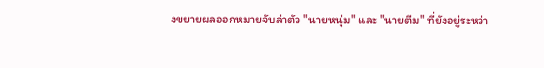งขยายผลออกหมายจับล่าตัว "นายหนุ่ม" และ "นายตีม" ที่ยังอยู่ระหว่า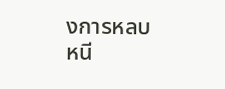งการหลบหนี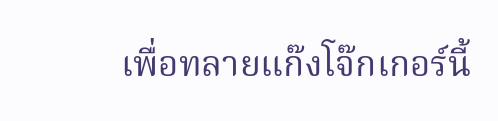เพื่อทลายแก๊งโจ๊กเกอร์นี้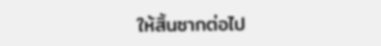ให้สิ้นซากต่อไป